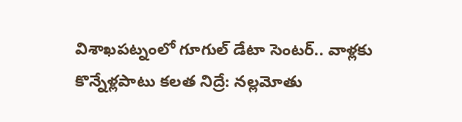విశాఖపట్నంలో గూగుల్ డేటా సెంటర్.. వాళ్లకు కొన్నేళ్లపాటు కలత నిద్రే: నల్లమోతు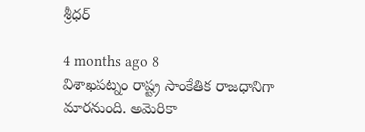శ్రీధర్

4 months ago 8
విశాఖపట్నం రాష్ట్ర సాంకేతిక రాజధానిగా మారనుంది. అమెరికా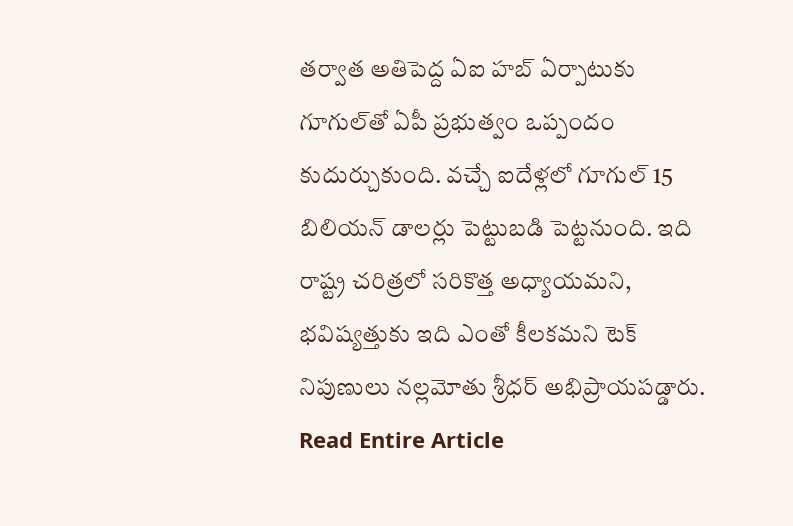తర్వాత అతిపెద్ద ఏఐ హబ్‌ ఏర్పాటుకు గూగుల్‌తో ఏపీ ప్రభుత్వం ఒప్పందం కుదుర్చుకుంది. వచ్చే ఐదేళ్లలో గూగుల్ 15 బిలియన్ డాలర్లు పెట్టుబడి పెట్టనుంది. ఇది రాష్ట్ర చరిత్రలో సరికొత్త అధ్యాయమని, భవిష్యత్తుకు ఇది ఎంతో కీలకమని టెక్ నిపుణులు నల్లమోతు శ్రీధర్ అభిప్రాయపడ్డారు.
Read Entire Article